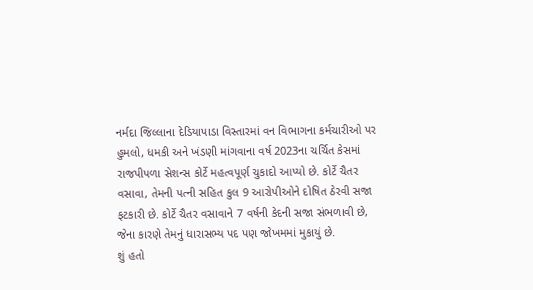નર્મદા જિલ્લાના દેડિયાપાડા વિસ્તારમાં વન વિભાગના કર્મચારીઓ પર હુમલો, ધમકી અને ખંડણી માંગવાના વર્ષ 2023ના ચર્ચિત કેસમાં રાજપીપળા સેશન્સ કોર્ટે મહત્વપૂર્ણ ચુકાદો આપ્યો છે. કોર્ટે ચૈતર વસાવા, તેમની પત્ની સહિત કુલ 9 આરોપીઓને દોષિત ઠેરવી સજા ફટકારી છે. કોર્ટે ચૈતર વસાવાને 7 વર્ષની કેદની સજા સંભળાવી છે, જેના કારણે તેમનું ધારાસભ્ય પદ પણ જોખમમાં મુકાયું છે.
શું હતો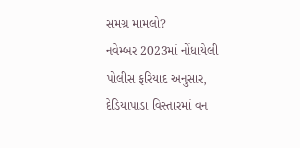સમગ્ર મામલો?
નવેમ્બર 2023માં નોંધાયેલી પોલીસ ફરિયાદ અનુસાર, દેડિયાપાડા વિસ્તારમાં વન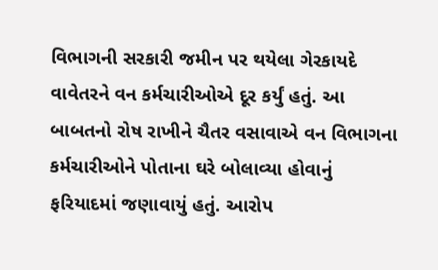વિભાગની સરકારી જમીન પર થયેલા ગેરકાયદે વાવેતરને વન કર્મચારીઓએ દૂર કર્યું હતું. આ બાબતનો રોષ રાખીને ચૈતર વસાવાએ વન વિભાગના કર્મચારીઓને પોતાના ઘરે બોલાવ્યા હોવાનું ફરિયાદમાં જણાવાયું હતું. આરોપ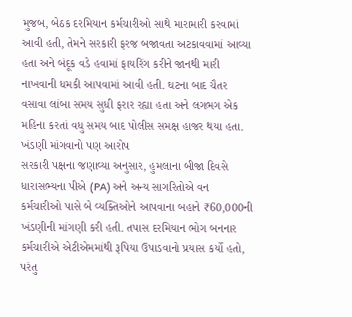મુજબ, બેઠક દરમિયાન કર્મચારીઓ સાથે મારામારી કરવામાં આવી હતી, તેમને સરકારી ફરજ બજાવતા અટકાવવામાં આવ્યા હતા અને બંદૂક વડે હવામાં ફાયરિંગ કરીને જાનથી મારી નાખવાની ધમકી આપવામાં આવી હતી. ઘટના બાદ ચૈતર વસાવા લાંબા સમય સુધી ફરાર રહ્યા હતા અને લગભગ એક મહિના કરતાં વધુ સમય બાદ પોલીસ સમક્ષ હાજર થયા હતા.
ખંડણી માંગવાનો પણ આરોપ
સરકારી પક્ષના જણાવ્યા અનુસાર, હુમલાના બીજા દિવસે ધારાસભ્યના પીએ (PA) અને અન્ય સાગરિતોએ વન કર્મચારીઓ પાસે બે વ્યક્તિઓને આપવાના બહાને ₹60,000ની ખંડણીની માંગણી કરી હતી. તપાસ દરમિયાન ભોગ બનનાર કર્મચારીએ એટીએમમાંથી રૂપિયા ઉપાડવાનો પ્રયાસ કર્યો હતો, પરંતુ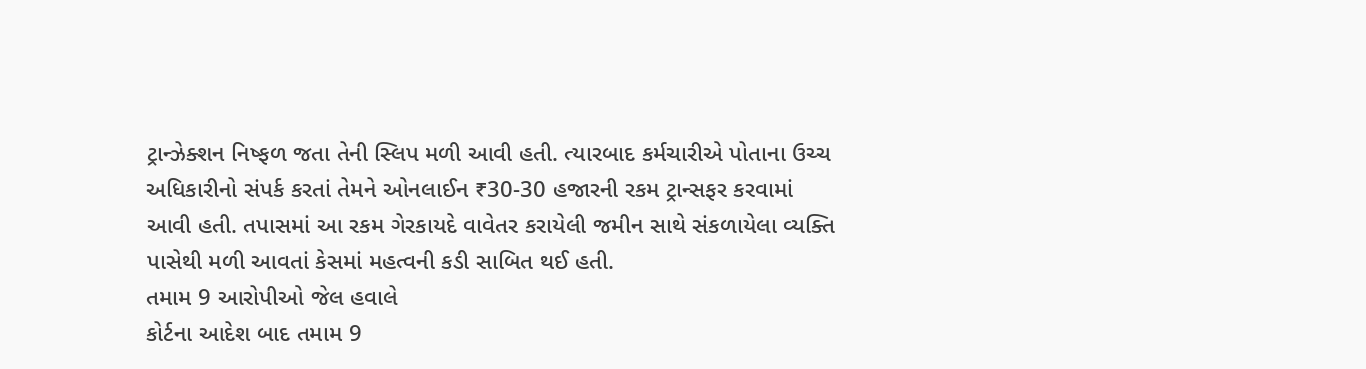ટ્રાન્ઝેક્શન નિષ્ફળ જતા તેની સ્લિપ મળી આવી હતી. ત્યારબાદ કર્મચારીએ પોતાના ઉચ્ચ અધિકારીનો સંપર્ક કરતાં તેમને ઓનલાઈન ₹30-30 હજારની રકમ ટ્રાન્સફર કરવામાં આવી હતી. તપાસમાં આ રકમ ગેરકાયદે વાવેતર કરાયેલી જમીન સાથે સંકળાયેલા વ્યક્તિ પાસેથી મળી આવતાં કેસમાં મહત્વની કડી સાબિત થઈ હતી.
તમામ 9 આરોપીઓ જેલ હવાલે
કોર્ટના આદેશ બાદ તમામ 9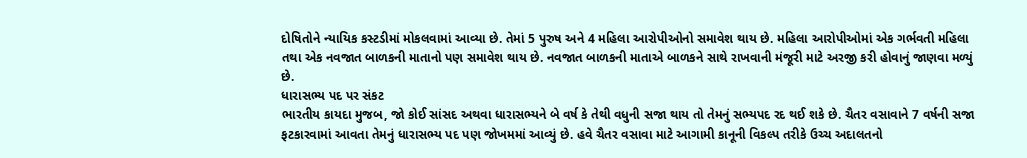દોષિતોને ન્યાયિક કસ્ટડીમાં મોકલવામાં આવ્યા છે. તેમાં 5 પુરુષ અને 4 મહિલા આરોપીઓનો સમાવેશ થાય છે. મહિલા આરોપીઓમાં એક ગર્ભવતી મહિલા તથા એક નવજાત બાળકની માતાનો પણ સમાવેશ થાય છે. નવજાત બાળકની માતાએ બાળકને સાથે રાખવાની મંજૂરી માટે અરજી કરી હોવાનું જાણવા મળ્યું છે.
ધારાસભ્ય પદ પર સંકટ
ભારતીય કાયદા મુજબ, જો કોઈ સાંસદ અથવા ધારાસભ્યને બે વર્ષ કે તેથી વધુની સજા થાય તો તેમનું સભ્યપદ રદ થઈ શકે છે. ચૈતર વસાવાને 7 વર્ષની સજા ફટકારવામાં આવતા તેમનું ધારાસભ્ય પદ પણ જોખમમાં આવ્યું છે. હવે ચૈતર વસાવા માટે આગામી કાનૂની વિકલ્પ તરીકે ઉચ્ચ અદાલતનો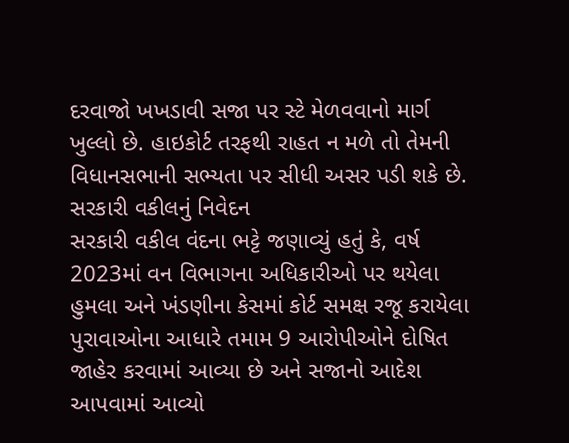દરવાજો ખખડાવી સજા પર સ્ટે મેળવવાનો માર્ગ ખુલ્લો છે. હાઇકોર્ટ તરફથી રાહત ન મળે તો તેમની વિધાનસભાની સભ્યતા પર સીધી અસર પડી શકે છે.
સરકારી વકીલનું નિવેદન
સરકારી વકીલ વંદના ભટ્ટે જણાવ્યું હતું કે, વર્ષ 2023માં વન વિભાગના અધિકારીઓ પર થયેલા હુમલા અને ખંડણીના કેસમાં કોર્ટ સમક્ષ રજૂ કરાયેલા પુરાવાઓના આધારે તમામ 9 આરોપીઓને દોષિત જાહેર કરવામાં આવ્યા છે અને સજાનો આદેશ આપવામાં આવ્યો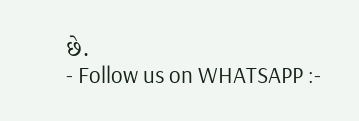છે.
- Follow us on WHATSAPP :-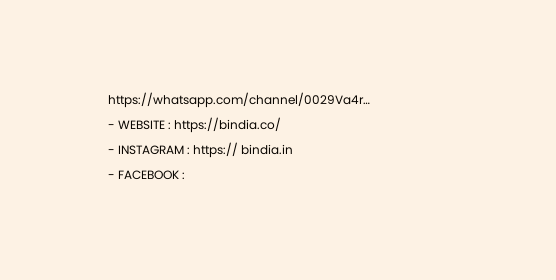https://whatsapp.com/channel/0029Va4r…
- WEBSITE : https://bindia.co/
- INSTAGRAM : https:// bindia.in
- FACEBOOK :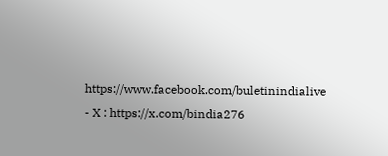https://www.facebook.com/buletinindialive
- X : https://x.com/bindia276